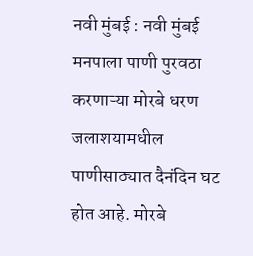नवी मुंबई : नवी मुंबई मनपाला पाणी पुरवठा करणाऱ्या मोरबे धरण जलाशयामधील पाणीसाठ्यात दैनंदिन घट होत आहे. मोरबे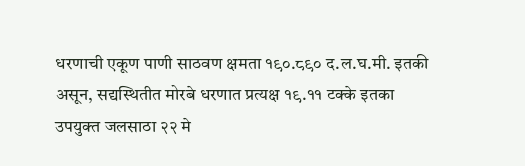धरणाची एकूण पाणी साठवण क्षमता १९०.८९० द.ल.घ.मी. इतकी असून, सद्यस्थितीत मोरबे धरणात प्रत्यक्ष १९.११ टक्के इतका उपयुक्त जलसाठा २२ मे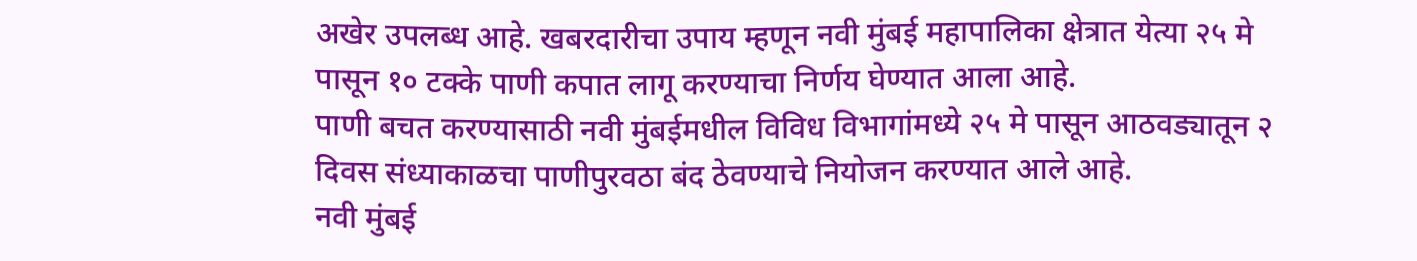अखेर उपलब्ध आहे. खबरदारीचा उपाय म्हणून नवी मुंबई महापालिका क्षेत्रात येत्या २५ मे पासून १० टक्के पाणी कपात लागू करण्याचा निर्णय घेण्यात आला आहे.
पाणी बचत करण्यासाठी नवी मुंबईमधील विविध विभागांमध्ये २५ मे पासून आठवड्यातून २ दिवस संध्याकाळचा पाणीपुरवठा बंद ठेवण्याचे नियोजन करण्यात आले आहे.
नवी मुंबई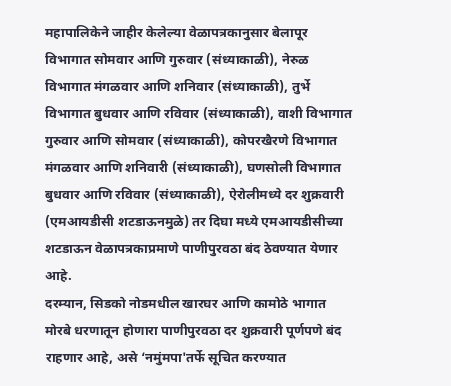महापालिकेने जाहीर केलेल्या वेळापत्रकानुसार बेलापूर विभागात सोमवार आणि गुरुवार (संध्याकाळी), नेरुळ विभागात मंगळवार आणि शनिवार (संध्याकाळी), तुर्भे विभागात बुधवार आणि रविवार (संध्याकाळी), वाशी विभागात गुरुवार आणि सोमवार (संध्याकाळी), कोपरखैरणे विभागात मंगळवार आणि शनिवारी (संध्याकाळी), घणसोली विभागात बुधवार आणि रविवार (संध्याकाळी), ऐरोलीमध्ये दर शुक्रवारी (एमआयडीसी शटडाऊनमुळे) तर दिघा मध्ये एमआयडीसीच्या शटडाऊन वेळापत्रकाप्रमाणे पाणीपुरवठा बंद ठेवण्यात येणार आहे.
दरम्यान, सिडको नोडमधील खारघर आणि कामोठे भागात मोरबे धरणातून होणारा पाणीपुरवठा दर शुक्रवारी पूर्णपणे बंद राहणार आहे, असे ‘नमुंमपा'तर्फे सूचित करण्यात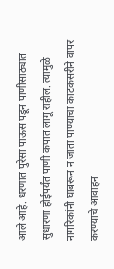आले आहे. धरणात पुरेसा पाऊस पडून पाणीसाठ्यात सुधारणा होईपर्यंत पाणी कपात लागू राहील. त्यामुळे नागरिकांनी घाबरून न जाता पाण्याचा काटकसरीने वापर करण्याचे आवाहन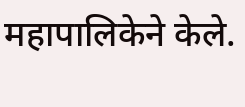महापालिकेने केले.